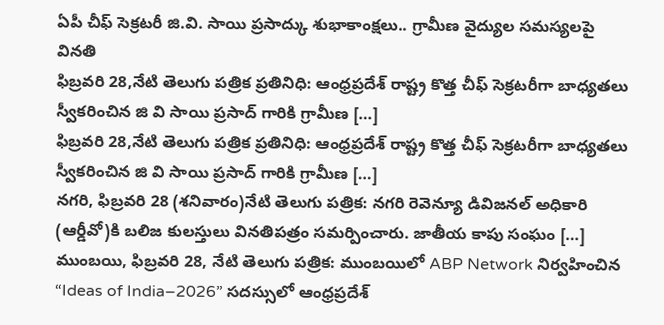ఏపీ చీఫ్ సెక్రటరీ జి.వి. సాయి ప్రసాద్కు శుభాకాంక్షలు.. గ్రామీణ వైద్యుల సమస్యలపై వినతి
ఫిబ్రవరి 28,నేటి తెలుగు పత్రిక ప్రతినిధి: ఆంధ్రప్రదేశ్ రాష్ట్ర కొత్త చీఫ్ సెక్రటరీగా బాధ్యతలు స్వీకరించిన జి వి సాయి ప్రసాద్ గారికి గ్రామీణ […]
ఫిబ్రవరి 28,నేటి తెలుగు పత్రిక ప్రతినిధి: ఆంధ్రప్రదేశ్ రాష్ట్ర కొత్త చీఫ్ సెక్రటరీగా బాధ్యతలు స్వీకరించిన జి వి సాయి ప్రసాద్ గారికి గ్రామీణ […]
నగరి, ఫిబ్రవరి 28 (శనివారం)నేటి తెలుగు పత్రిక: నగరి రెవెన్యూ డివిజనల్ అధికారి (ఆర్డీవో)కి బలిజ కులస్తులు వినతిపత్రం సమర్పించారు. జాతీయ కాపు సంఘం […]
ముంబయి, ఫిబ్రవరి 28, నేటి తెలుగు పత్రిక: ముంబయిలో ABP Network నిర్వహించిన “Ideas of India–2026” సదస్సులో ఆంధ్రప్రదేశ్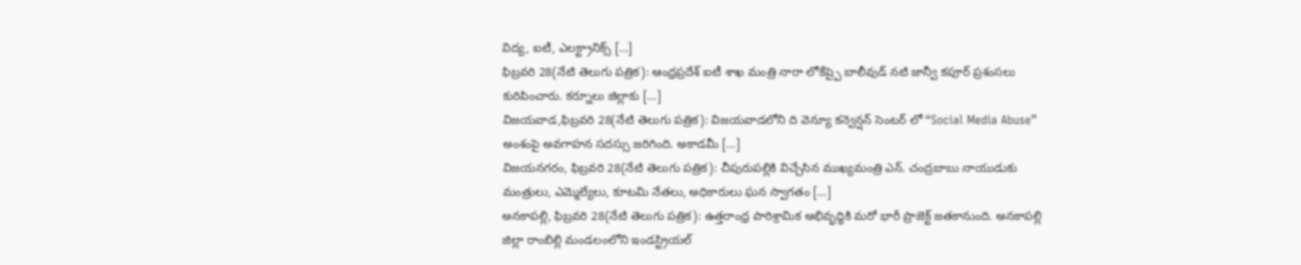విద్య, ఐటీ, ఎలక్ట్రానిక్స్ […]
ఫిబ్రవరి 28(నేటి తెలుగు పత్రిక): ఆంధ్రప్రదేశ్ ఐటీ శాఖ మంత్రి నారా లోకేష్పై బాలీవుడ్ నటి జాన్వీ కపూర్ ప్రశంసలు కురిపించారు. కర్నూలు జిల్లాకు […]
విజయవాడ,ఫిబ్రవరి 28(నేటి తెలుగు పత్రిక): విజయవాడలోని ది వెన్యూ కన్వెన్షన్ సెంటర్ లో “Social Media Abuse” అంశంపై అవగాహన సదస్సు జరిగింది. అకాడమీ […]
విజయనగరం, ఫిబ్రవరి 28(నేటి తెలుగు పత్రిక): చీపురుపల్లికి విచ్చేసిన ముఖ్యమంత్రి ఎన్. చంద్రబాబు నాయుడుకు మంత్రులు, ఎమ్మెల్యేలు, కూటమి నేతలు, అధికారులు ఘన స్వాగతం […]
అనకాపల్లి, ఫిబ్రవరి 28(నేటి తెలుగు పత్రిక): ఉత్తరాంధ్ర పారిశ్రామిక అభివృద్ధికి మరో భారీ ప్రాజెక్ట్ జతకానుంది. అనకాపల్లి జిల్లా రాంబిల్లి మండలంలోని ఇండస్ట్రియల్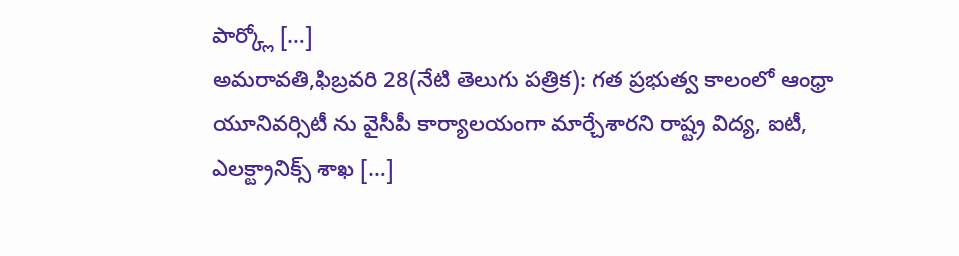పార్క్లో […]
అమరావతి,ఫిబ్రవరి 28(నేటి తెలుగు పత్రిక): గత ప్రభుత్వ కాలంలో ఆంధ్రా యూనివర్సిటీ ను వైసీపీ కార్యాలయంగా మార్చేశారని రాష్ట్ర విద్య, ఐటీ, ఎలక్ట్రానిక్స్ శాఖ […]